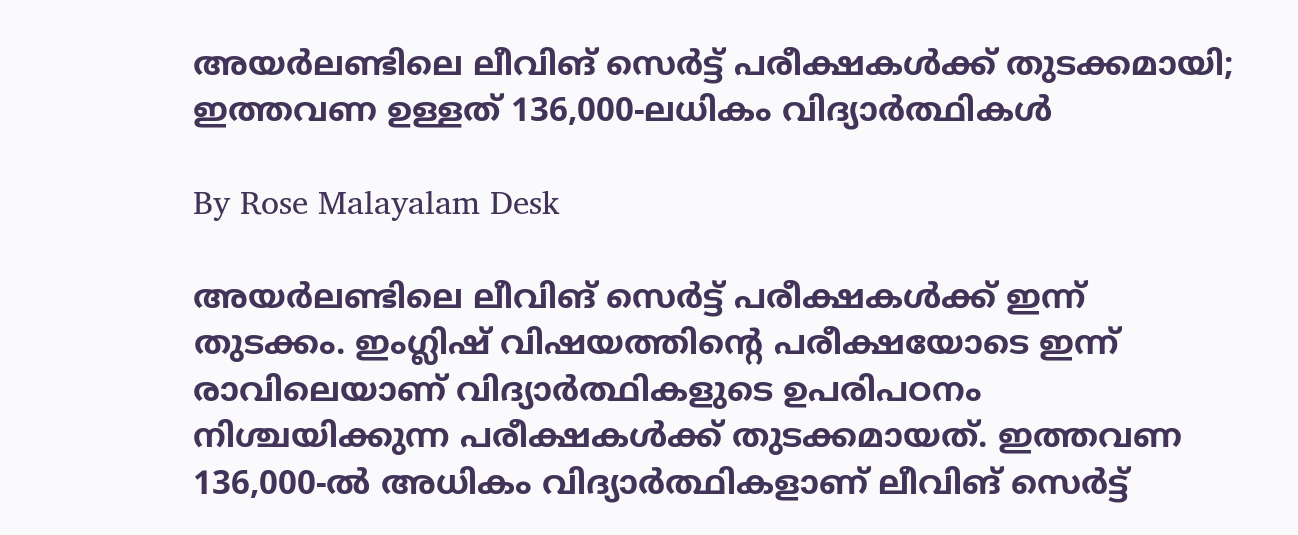അയർലണ്ടിലെ ലീവിങ് സെർട്ട് പരീക്ഷകൾക്ക് തുടക്കമായി; ഇത്തവണ ഉള്ളത് 136,000-ലധികം വിദ്യാർത്ഥികൾ

By Rose Malayalam Desk

അയര്‍ലണ്ടിലെ ലീവിങ് സെര്‍ട്ട് പരീക്ഷകള്‍ക്ക് ഇന്ന് തുടക്കം. ഇംഗ്ലിഷ് വിഷയത്തിന്റെ പരീക്ഷയോടെ ഇന്ന് രാവിലെയാണ് വിദ്യാര്‍ത്ഥികളുടെ ഉപരിപഠനം നിശ്ചയിക്കുന്ന പരീക്ഷകള്‍ക്ക് തുടക്കമായത്. ഇത്തവണ 136,000-ല്‍ അധികം വിദ്യാര്‍ത്ഥികളാണ് ലീവിങ് സെര്‍ട്ട്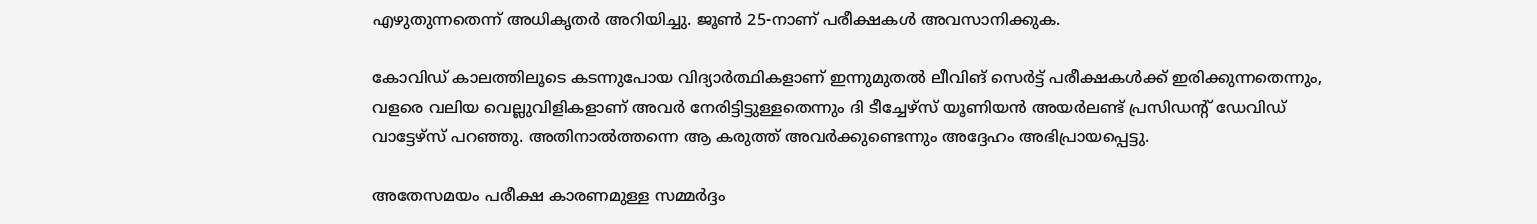എഴുതുന്നതെന്ന് അധികൃതര്‍ അറിയിച്ചു. ജൂണ്‍ 25-നാണ് പരീക്ഷകള്‍ അവസാനിക്കുക.

കോവിഡ് കാലത്തിലൂടെ കടന്നുപോയ വിദ്യാര്‍ത്ഥികളാണ് ഇന്നുമുതല്‍ ലീവിങ് സെര്‍ട്ട് പരീക്ഷകള്‍ക്ക് ഇരിക്കുന്നതെന്നും, വളരെ വലിയ വെല്ലുവിളികളാണ് അവര്‍ നേരിട്ടിട്ടുള്ളതെന്നും ദി ടീച്ചേഴ്‌സ് യൂണിയന്‍ അയര്‍ലണ്ട് പ്രസിഡന്റ് ഡേവിഡ് വാട്ടേഴ്‌സ് പറഞ്ഞു. അതിനാല്‍ത്തന്നെ ആ കരുത്ത് അവര്‍ക്കുണ്ടെന്നും അദ്ദേഹം അഭിപ്രായപ്പെട്ടു.

അതേസമയം പരീക്ഷ കാരണമുള്ള സമ്മര്‍ദ്ദം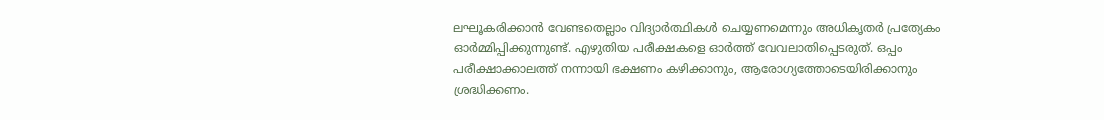ലഘൂകരിക്കാന്‍ വേണ്ടതെല്ലാം വിദ്യാര്‍ത്ഥികള്‍ ചെയ്യണമെന്നും അധികൃതര്‍ പ്രത്യേകം ഓര്‍മ്മിപ്പിക്കുന്നുണ്ട്. എഴുതിയ പരീക്ഷകളെ ഓര്‍ത്ത് വേവലാതിപ്പെടരുത്. ഒപ്പം പരീക്ഷാക്കാലത്ത് നന്നായി ഭക്ഷണം കഴിക്കാനും, ആരോഗ്യത്തോടെയിരിക്കാനും ശ്രദ്ധിക്കണം.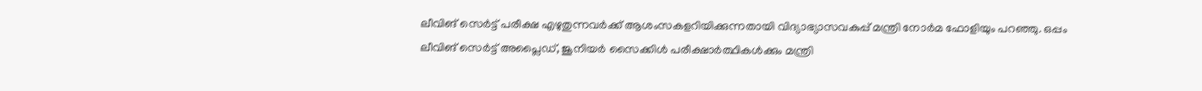ലീവിങ് സെര്‍ട്ട് പരീക്ഷ എഴുതുന്നവര്‍ക്ക് ആശംസകളറിയിക്കുന്നതായി വിദ്യാഭ്യാസവകുപ്പ് മന്ത്രി നോര്‍മ ഫോളിയും പറഞ്ഞു. ഒപ്പം ലീവിങ് സെര്‍ട്ട് അപ്ലൈഡ്, ജൂനിയര്‍ സൈക്കിള്‍ പരീക്ഷാര്‍ത്ഥികള്‍ക്കും മന്ത്രി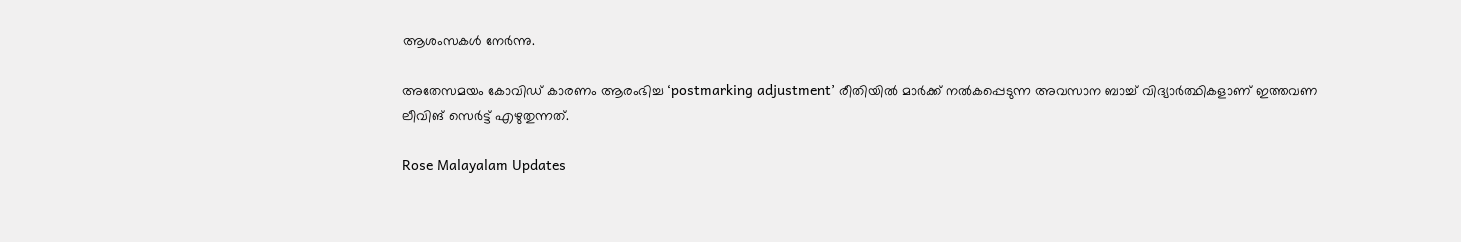ആശംസകള്‍ നേര്‍ന്നു.

അതേസമയം കോവിഡ് കാരണം ആരംഭിച്ച ‘postmarking adjustment’ രീതിയില്‍ മാര്‍ക്ക് നല്‍കപ്പെടുന്ന അവസാന ബാച്ച് വിദ്യാര്‍ത്ഥികളാണ് ഇത്തവണ ലീവിങ് സെര്‍ട്ട് എഴുതുന്നത്.

Rose Malayalam Updates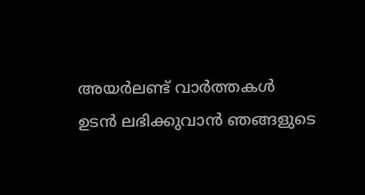അയർലണ്ട് വാർത്തകൾ ഉടൻ ലഭിക്കുവാൻ ഞങ്ങളുടെ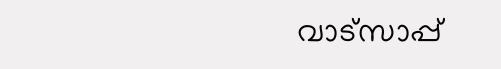വാട്സാപ്പ്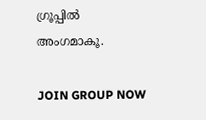ഗ്രൂപ്പിൽ അംഗമാകൂ.

JOIN GROUP NOW